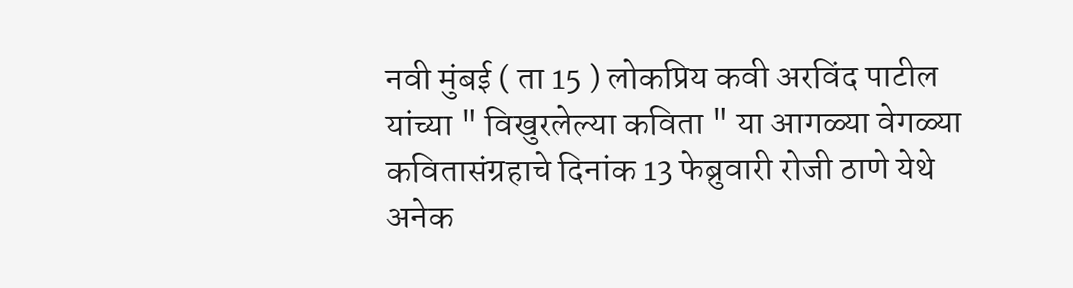नवी मुंबई ( ता 15 ) लोकप्रिय कवी अरविंद पाटील यांच्या " विखुरलेल्या कविता " या आगळ्या वेगळ्या कवितासंग्रहाचे दिनांक 13 फेब्रुवारी रोजी ठाणे येथे अनेक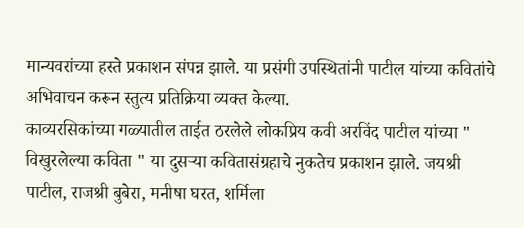मान्यवरांच्या हस्ते प्रकाशन संपन्न झाले. या प्रसंगी उपस्थितांनी पाटील यांच्या कवितांचे अभिवाचन करून स्तुत्य प्रतिक्रिया व्यक्त केल्या.
काव्यरसिकांच्या गळ्यातील ताईत ठरलेले लोकप्रिय कवी अरविंद पाटील यांच्या " विखुरलेल्या कविता " या दुसऱ्या कवितासंग्रहाचे नुकतेच प्रकाशन झाले. जयश्री पाटील, राजश्री बुबेरा, मनीषा घरत, शर्मिला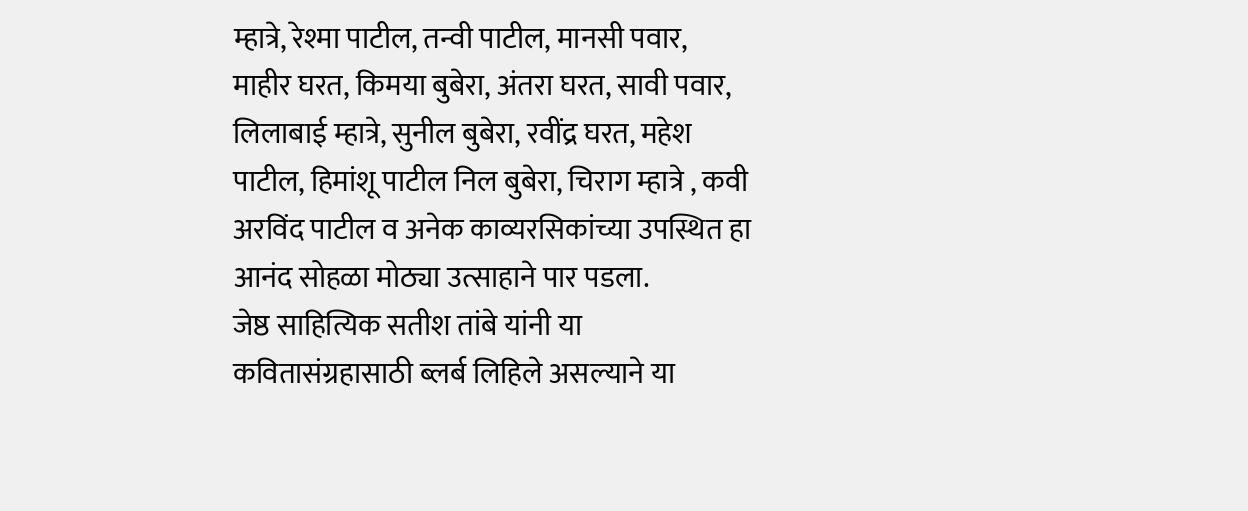म्हात्रे, रेश्मा पाटील, तन्वी पाटील, मानसी पवार, माहीर घरत, किमया बुबेरा, अंतरा घरत, सावी पवार, लिलाबाई म्हात्रे, सुनील बुबेरा, रवींद्र घरत, महेश पाटील, हिमांशू पाटील निल बुबेरा, चिराग म्हात्रे , कवी अरविंद पाटील व अनेक काव्यरसिकांच्या उपस्थित हा आनंद सोहळा मोठ्या उत्साहाने पार पडला.
जेष्ठ साहित्यिक सतीश तांबे यांनी या कवितासंग्रहासाठी ब्लर्ब लिहिले असल्याने या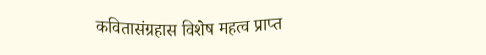कवितासंग्रहास विशेष महत्व प्राप्त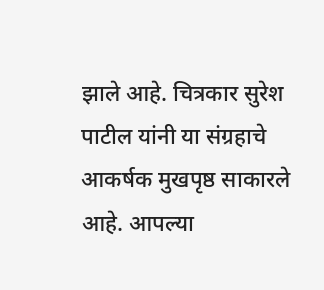झाले आहे. चित्रकार सुरेश पाटील यांनी या संग्रहाचे आकर्षक मुखपृष्ठ साकारले आहे. आपल्या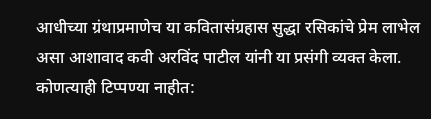आधीच्या ग्रंथाप्रमाणेच या कवितासंग्रहास सुद्धा रसिकांचे प्रेम लाभेल असा आशावाद कवी अरविंद पाटील यांनी या प्रसंगी व्यक्त केला.
कोणत्याही टिप्पण्या नाहीत: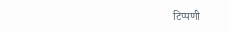टिप्पणी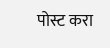पोस्ट करा